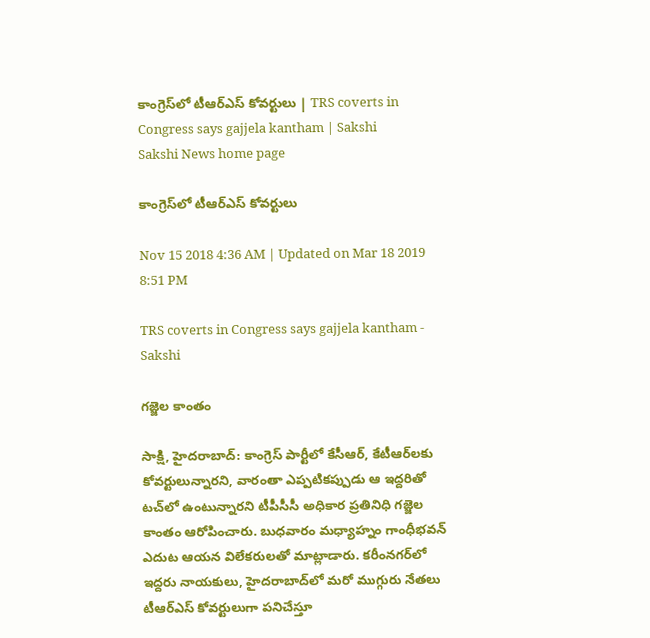కాంగ్రెస్‌లో టీఆర్‌ఎస్‌ కోవర్టులు | TRS coverts in Congress says gajjela kantham | Sakshi
Sakshi News home page

కాంగ్రెస్‌లో టీఆర్‌ఎస్‌ కోవర్టులు

Nov 15 2018 4:36 AM | Updated on Mar 18 2019 8:51 PM

TRS coverts in Congress says gajjela kantham - Sakshi

గజ్జెల కాంతం

సాక్షి, హైదరాబాద్‌: కాంగ్రెస్‌ పార్టీలో కేసీఆర్, కేటీఆర్‌లకు కోవర్టులున్నారని, వారంతా ఎప్పటికప్పుడు ఆ ఇద్దరితో టచ్‌లో ఉంటున్నారని టీపీసీసీ అధికార ప్రతినిధి గజ్జెల కాంతం ఆరోపించారు. బుధవారం మధ్యాహ్నం గాంధీభవన్‌ ఎదుట ఆయన విలేకరులతో మాట్లాడారు. కరీంనగర్‌లో ఇద్దరు నాయకులు, హైదరాబాద్‌లో మరో ముగ్గురు నేతలు టీఆర్‌ఎస్‌ కోవర్టులుగా పనిచేస్తూ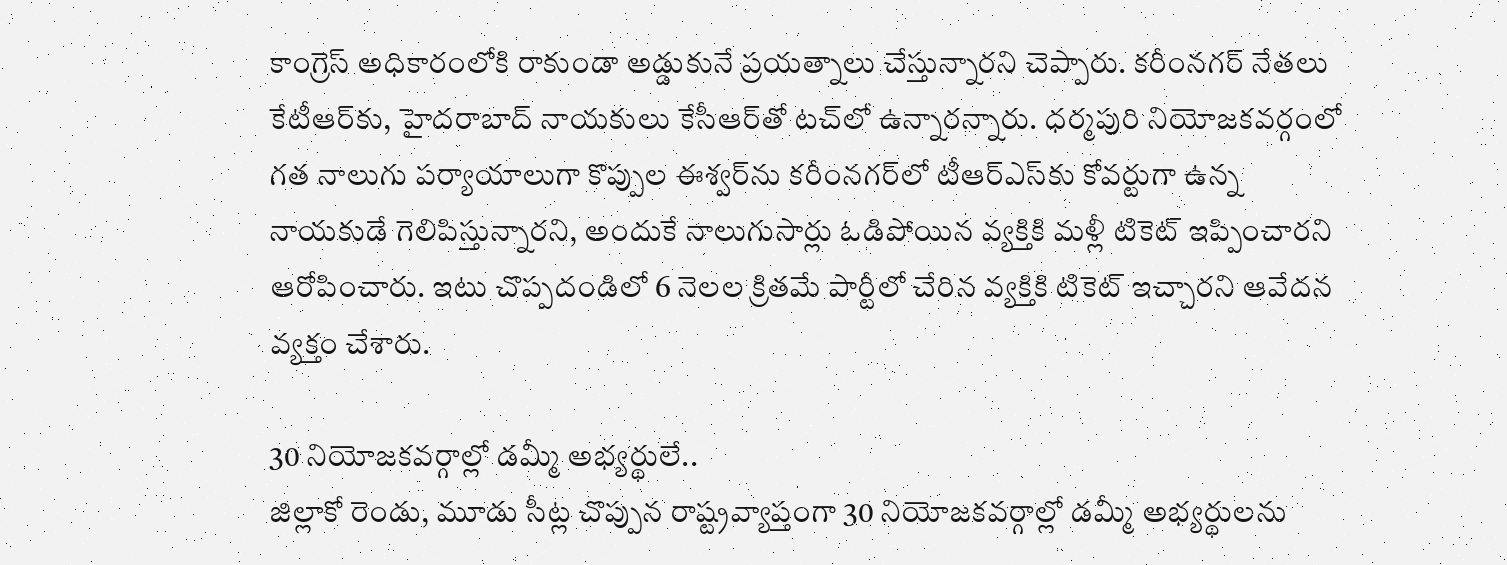కాంగ్రెస్‌ అధికారంలోకి రాకుండా అడ్డుకునే ప్రయత్నాలు చేస్తున్నారని చెప్పారు. కరీంనగర్‌ నేతలు కేటీఆర్‌కు, హైదరాబాద్‌ నాయకులు కేసీఆర్‌తో టచ్‌లో ఉన్నారన్నారు. ధర్మపురి నియోజకవర్గంలో గత నాలుగు పర్యాయాలుగా కొప్పుల ఈశ్వర్‌ను కరీంనగర్‌లో టీఆర్‌ఎస్‌కు కోవర్టుగా ఉన్న నాయకుడే గెలిపిస్తున్నారని, అందుకే నాలుగుసార్లు ఓడిపోయిన వ్యక్తికి మళ్లీ టికెట్‌ ఇప్పించారని ఆరోపించారు. ఇటు చొప్పదండిలో 6 నెలల క్రితమే పార్టీలో చేరిన వ్యక్తికి టికెట్‌ ఇచ్చారని ఆవేదన వ్యక్తం చేశారు.

30 నియోజకవర్గాల్లో డమ్మీ అభ్యర్థులే..
జిల్లాకో రెండు, మూడు సీట్ల చొప్పున రాష్ట్రవ్యాప్తంగా 30 నియోజకవర్గాల్లో డమ్మీ అభ్యర్థులను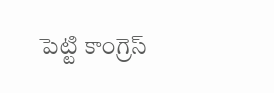పెట్టి కాంగ్రెస్‌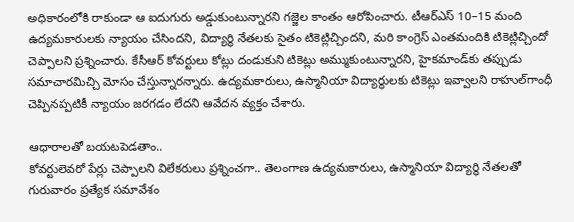అధికారంలోకి రాకుండా ఆ ఐదుగురు అడ్డుకుంటున్నారని గజ్జెల కాంతం ఆరోపించారు. టీఆర్‌ఎస్‌ 10–15 మంది ఉద్యమకారులకు న్యాయం చేసిందని, విద్యార్థి నేతలకు సైతం టికెట్లిచ్చిందని, మరి కాంగ్రెస్‌ ఎంతమందికి టికెట్లిచ్చిందో చెప్పాలని ప్రశ్నించారు. కేసీఆర్‌ కోవర్టులు కోట్లు దండుకుని టికెట్లు అమ్ముకుంటున్నారని, హైకమాండ్‌కు తప్పుడు సమాచారమిచ్చి మోసం చేస్తున్నారన్నారు. ఉద్యమకారులు, ఉస్మానియా విద్యార్థులకు టికెట్లు ఇవ్వాలని రాహుల్‌గాంధీ చెప్పినప్పటికీ న్యాయం జరగడం లేదని ఆవేదన వ్యక్తం చేశారు.

ఆధారాలతో బయటపెడతాం..
కోవర్టులెవరో పేర్లు చెప్పాలని విలేకరులు ప్రశ్నించగా.. తెలంగాణ ఉద్యమకారులు, ఉస్మానియా విద్యార్థి నేతలతో గురువారం ప్రత్యేక సమావేశం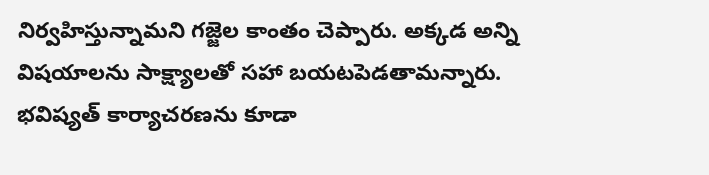నిర్వహిస్తున్నామని గజ్జెల కాంతం చెప్పారు. అక్కడ అన్ని విషయాలను సాక్ష్యాలతో సహా బయటపెడతామన్నారు. భవిష్యత్‌ కార్యాచరణను కూడా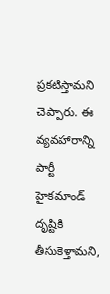ప్రకటిస్తామని చెప్పారు. ఈ వ్యవహారాన్ని పార్టీ హైకమాండ్‌ దృష్టికి తీసుకెళ్తామని,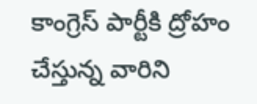కాంగ్రెస్‌ పార్టీకి ద్రోహం చేస్తున్న వారిని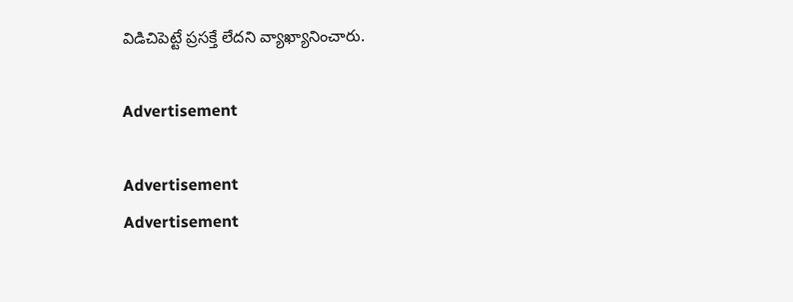విడిచిపెట్టే ప్రసక్తే లేదని వ్యాఖ్యానించారు.

Advertisement

Advertisement
Advertisement